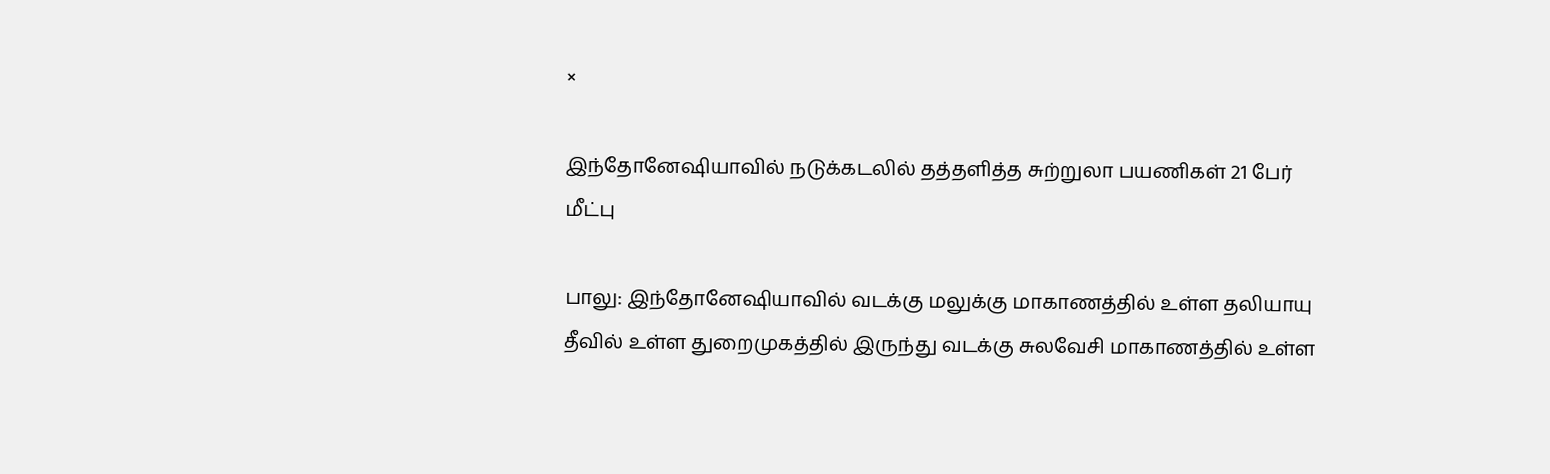×

இந்தோனேஷியாவில் நடுக்கடலில் தத்தளித்த சுற்றுலா பயணிகள் 21 பேர் மீட்பு

பாலு: இந்தோனேஷியாவில் வடக்கு மலுக்கு மாகாணத்தில் உள்ள தலியாயு தீவில் உள்ள துறைமுகத்தில் இருந்து வடக்கு சுலவேசி மாகாணத்தில் உள்ள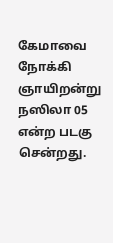கேமாவை நோக்கி ஞாயிறன்று நஸிலா 05 என்ற படகு சென்றது.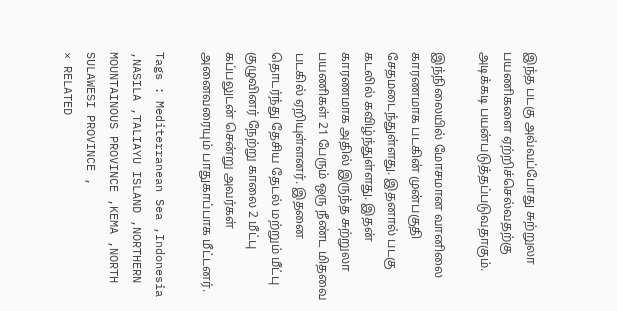இந்த படகு அவ்வப்போது சுற்றுலா பயணிகளை ஏற்றிச்செல்வதற்கு அடிக்கடி பயன்படுத்தப்படுவதாகும்.

இந்நிலையில் மோசமான வானிலை காரணமாக படகின் முன்பகுதி சேதமடைந்துள்ளது. இதனால் படகு கடலில் கவிழ்ந்துள்ளது. இதன் காரணமாக அதில் இருந்த சுற்றுலா பயணிகள் 21 பேரும் ஒரு நீண்ட மிதவை படகில் ஏறியுள்ளனர். இதனை தொடர்ந்து தேசிய தேடல் மற்றும் மீட்பு குழுவினர் நேற்று காலை 2 மீட்பு கப்பலுடன் சென்று அவர்கள் அனைவரையும் பாதுகாப்பாக மீட்டனர்.

Tags : Mediterranean Sea ,Indonesia ,NASILA ,TALIAYU ISLAND ,NORTHERN MOUNTAINOUS PROVINCE ,KEMA ,NORTH SULAWESI PROVINCE ,
× RELATED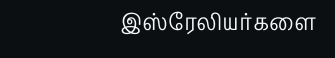இஸ்ரேலியர்களை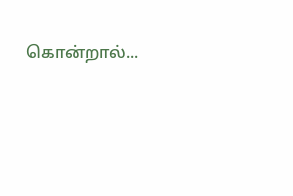கொன்றால்...